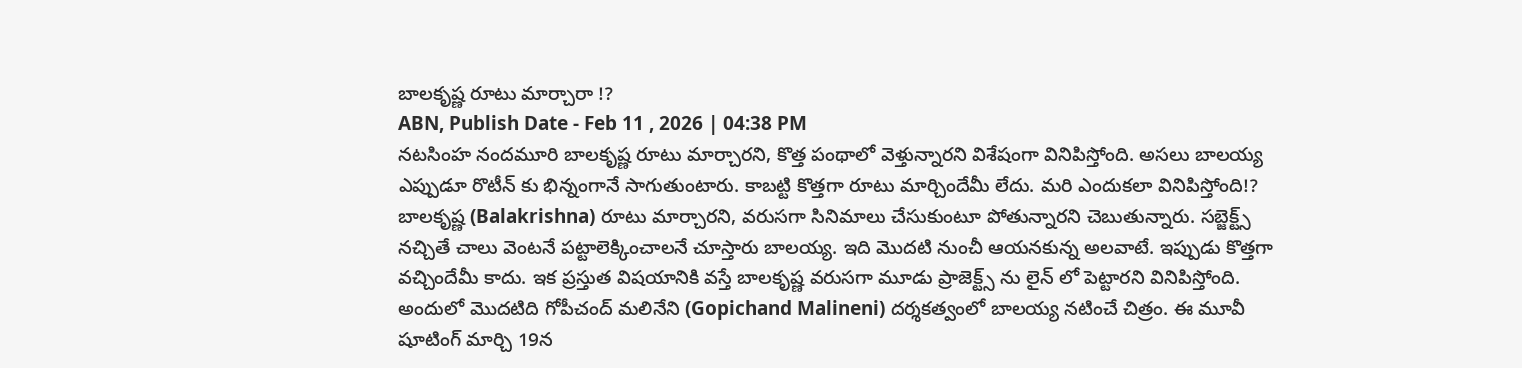బాలకృష్ణ రూటు మార్చారా !?
ABN, Publish Date - Feb 11 , 2026 | 04:38 PM
నటసింహ నందమూరి బాలకృష్ణ రూటు మార్చారని, కొత్త పంథాలో వెళ్తున్నారని విశేషంగా వినిపిస్తోంది. అసలు బాలయ్య ఎప్పుడూ రొటీన్ కు భిన్నంగానే సాగుతుంటారు. కాబట్టి కొత్తగా రూటు మార్చిందేమీ లేదు. మరి ఎందుకలా వినిపిస్తోంది!?
బాలకృష్ణ (Balakrishna) రూటు మార్చారని, వరుసగా సినిమాలు చేసుకుంటూ పోతున్నారని చెబుతున్నారు. సబ్జెక్ట్స్ నచ్చితే చాలు వెంటనే పట్టాలెక్కించాలనే చూస్తారు బాలయ్య. ఇది మొదటి నుంచీ ఆయనకున్న అలవాటే. ఇప్పుడు కొత్తగా వచ్చిందేమీ కాదు. ఇక ప్రస్తుత విషయానికి వస్తే బాలకృష్ణ వరుసగా మూడు ప్రాజెక్ట్స్ ను లైన్ లో పెట్టారని వినిపిస్తోంది. అందులో మొదటిది గోపీచంద్ మలినేని (Gopichand Malineni) దర్శకత్వంలో బాలయ్య నటించే చిత్రం. ఈ మూవీ షూటింగ్ మార్చి 19న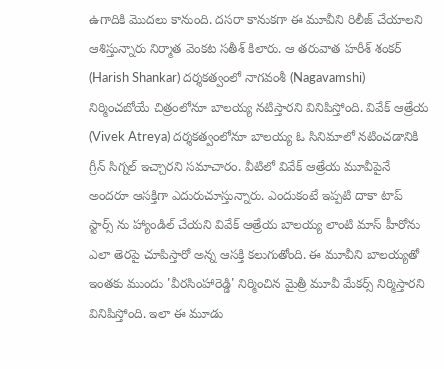ఉగాదికి మొదలు కానుంది. దసరా కానుకగా ఈ మూవీని రిలీజ్ చేయాలని ఆశిస్తున్నారు నిర్మాత వెంకట సతీశ్ కిలారు. ఆ తరువాత హరీశ్ శంకర్ (Harish Shankar) దర్శకత్వంలో నాగవంశీ (Nagavamshi) నిర్మించబోయే చిత్రంలోనూ బాలయ్య నటిస్తారని వినిపిస్తోంది. వివేక్ ఆత్రేయ (Vivek Atreya) దర్శకత్వంలోనూ బాలయ్య ఓ సినిమాలో నటించడానికి గ్రీన్ సిగ్నల్ ఇచ్చారని సమాచారం. వీటిలో వివేక్ ఆత్రేయ మూవీపైనే అందరూ ఆసక్తిగా ఎదురుచూస్తున్నారు. ఎందుకంటే ఇప్పటి దాకా టాప్ స్టార్స్ ను హ్యాండిల్ చేయని వివేక్ ఆత్రేయ బాలయ్య లాంటి మాస్ హీరోను ఎలా తెరపై చూపిస్తారో అన్న ఆసక్తి కలుగుతోంది. ఈ మూవీని బాలయ్యతో ఇంతకు ముందు 'వీరసింహారెడ్డి' నిర్మించిన మైత్రీ మూవీ మేకర్స్ నిర్మిస్తారని వినిపిస్తోంది. ఇలా ఈ మూడు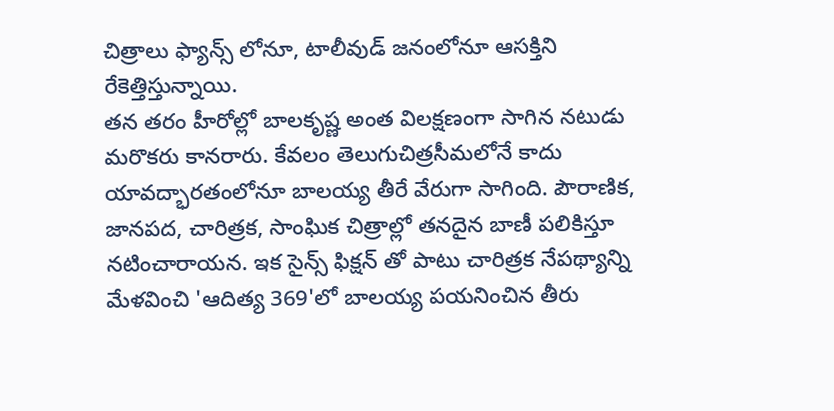చిత్రాలు ఫ్యాన్స్ లోనూ, టాలీవుడ్ జనంలోనూ ఆసక్తిని రేకెత్తిస్తున్నాయి.
తన తరం హీరోల్లో బాలకృష్ణ అంత విలక్షణంగా సాగిన నటుడు మరొకరు కానరారు. కేవలం తెలుగుచిత్రసీమలోనే కాదు యావద్భారతంలోనూ బాలయ్య తీరే వేరుగా సాగింది. పౌరాణిక, జానపద, చారిత్రక, సాంఘిక చిత్రాల్లో తనదైన బాణీ పలికిస్తూ నటించారాయన. ఇక సైన్స్ ఫిక్షన్ తో పాటు చారిత్రక నేపథ్యాన్ని మేళవించి 'ఆదిత్య 369'లో బాలయ్య పయనించిన తీరు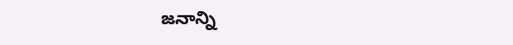జనాన్ని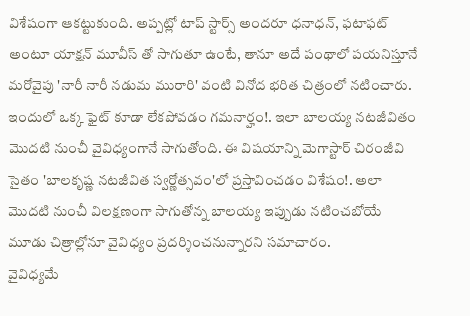విశేషంగా ఆకట్టుకుంది. అప్పట్లో టాప్ స్టార్స్ అందరూ ధనాధన్, ఫటాఫట్ అంటూ యాక్షన్ మూవీస్ తో సాగుతూ ఉంటే, తానూ అదే పంథాలో పయనిస్తూనే మరోవైపు 'నారీ నారీ నడుమ మురారి' వంటి వినోద భరిత చిత్రంలో నటించారు. ఇందులో ఒక్క ఫైట్ కూడా లేకపోవడం గమనార్హం!. ఇలా బాలయ్య నటజీవితం మొదటి నుంచీ వైవిధ్యంగానే సాగుతోంది. ఈ విషయాన్ని మెగాస్టార్ చిరంజీవి సైతం 'బాలకృష్ణ నటజీవిత స్వర్ణోత్సవం'లో ప్రస్తావించడం విశేషం!. అలా మొదటి నుంచీ విలక్షణంగా సాగుతోన్న బాలయ్య ఇప్పుడు నటించబోయే మూడు చిత్రాల్లోనూ వైవిధ్యం ప్రదర్శించనున్నారని సమాచారం.
వైవిధ్యమే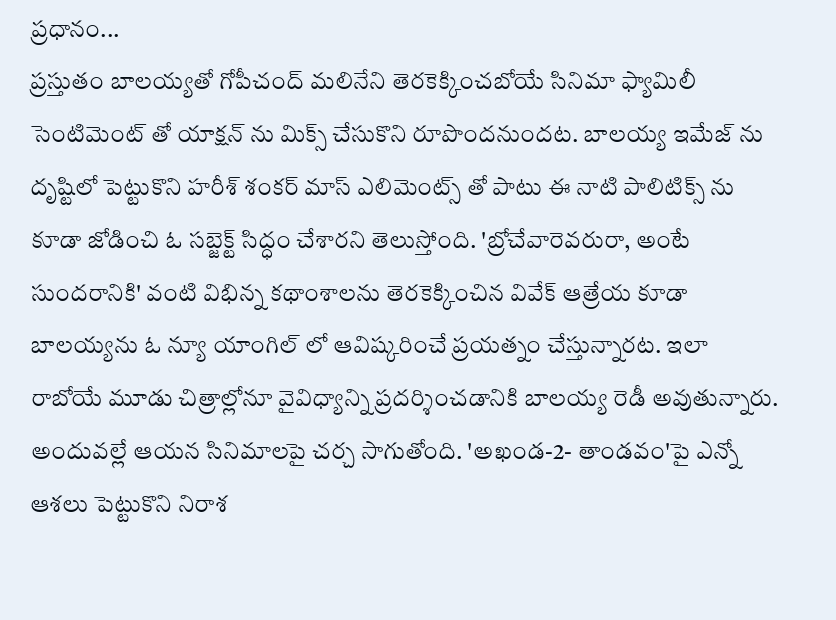ప్రధానం...
ప్రస్తుతం బాలయ్యతో గోపీచంద్ మలినేని తెరకెక్కించబోయే సినిమా ఫ్యామిలీ సెంటిమెంట్ తో యాక్షన్ ను మిక్స్ చేసుకొని రూపొందనుందట. బాలయ్య ఇమేజ్ ను దృష్టిలో పెట్టుకొని హరీశ్ శంకర్ మాస్ ఎలిమెంట్స్ తో పాటు ఈ నాటి పాలిటిక్స్ ను కూడా జోడించి ఓ సబ్జెక్ట్ సిద్ధం చేశారని తెలుస్తోంది. 'బ్రోచేవారెవరురా, అంటే సుందరానికి' వంటి విభిన్న కథాంశాలను తెరకెక్కించిన వివేక్ ఆత్రేయ కూడా బాలయ్యను ఓ న్యూ యాంగిల్ లో ఆవిష్కరించే ప్రయత్నం చేస్తున్నారట. ఇలా రాబోయే మూడు చిత్రాల్లోనూ వైవిధ్యాన్ని ప్రదర్శించడానికి బాలయ్య రెడీ అవుతున్నారు. అందువల్లే ఆయన సినిమాలపై చర్చ సాగుతోంది. 'అఖండ-2- తాండవం'పై ఎన్నో ఆశలు పెట్టుకొని నిరాశ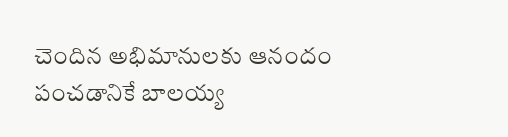చెందిన అభిమానులకు ఆనందం పంచడానికే బాలయ్య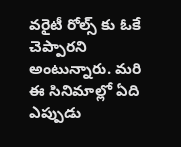వరైటీ రోల్స్ కు ఓకే చెప్పారని అంటున్నారు. మరి ఈ సినిమాల్లో ఏది ఎప్పుడు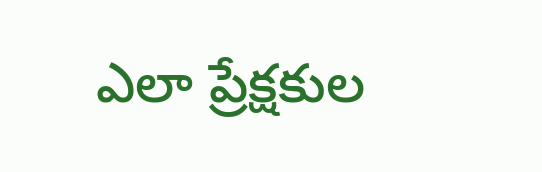ఎలా ప్రేక్షకుల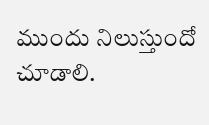ముందు నిలుస్తుందో చూడాలి.